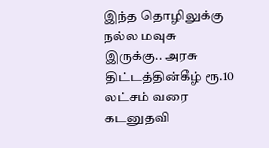இந்த தொழிலுக்கு நல்ல மவுசு இருக்கு.. அரசு திட்டத்தின்கீழ் ரூ.10 லட்சம் வரை கடனுதவி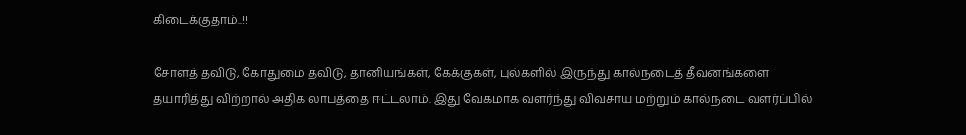கிடைக்குதாம்..!!

சோளத் தவிடு, கோதுமை தவிடு, தானியங்கள், கேக்குகள், புல்களில் இருந்து கால்நடைத் தீவனங்களை தயாரித்து விற்றால் அதிக லாபத்தை ஈட்டலாம். இது வேகமாக வளர்ந்து விவசாய மற்றும் கால்நடை வளர்ப்பில்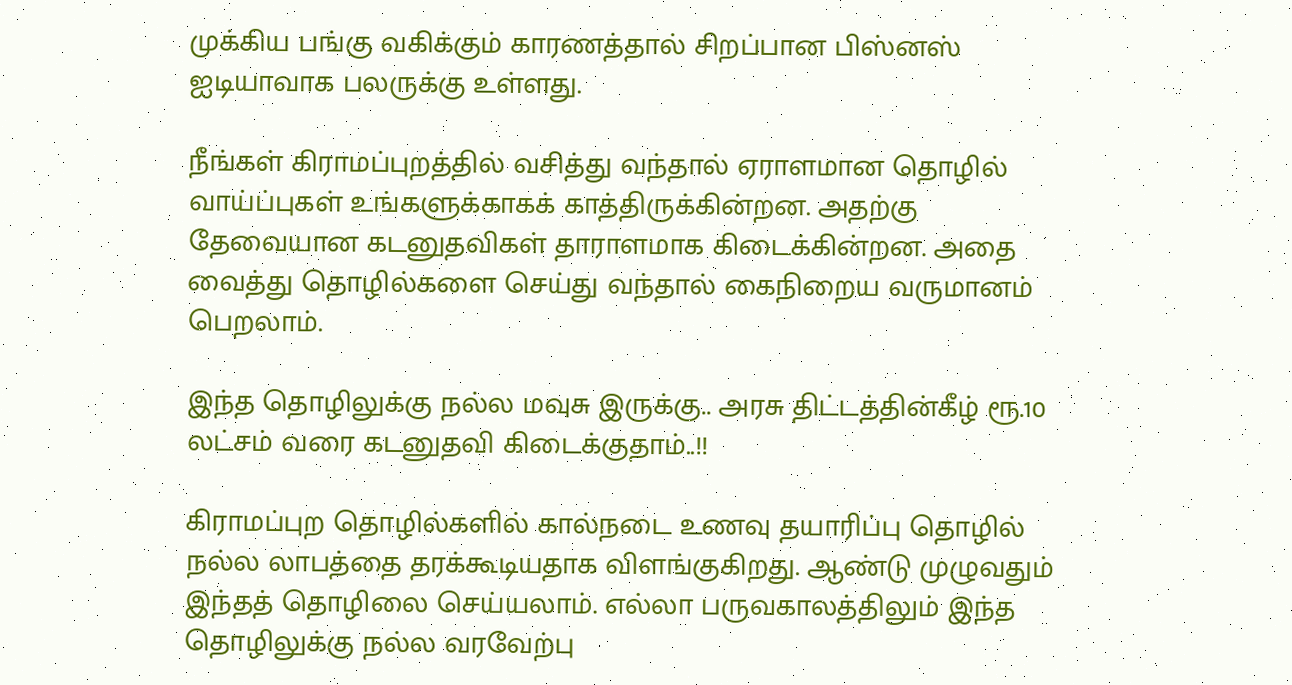முக்கிய பங்கு வகிக்கும் காரணத்தால் சிறப்பான பிஸ்னஸ் ஐடியாவாக பலருக்கு உள்ளது.

நீங்கள் கிராமப்புறத்தில் வசித்து வந்தால் ஏராளமான தொழில் வாய்ப்புகள் உங்களுக்காகக் காத்திருக்கின்றன. அதற்கு தேவையான கடனுதவிகள் தாராளமாக கிடைக்கின்றன. அதை வைத்து தொழில்களை செய்து வந்தால் கைநிறைய வருமானம் பெறலாம்.

இந்த தொழிலுக்கு நல்ல மவுசு இருக்கு.. அரசு திட்டத்தின்கீழ் ரூ.10 லட்சம் வரை கடனுதவி கிடைக்குதாம்..!!

கிராமப்புற தொழில்களில் கால்நடை உணவு தயாரிப்பு தொழில் நல்ல லாபத்தை தரக்கூடியதாக விளங்குகிறது. ஆண்டு முழுவதும் இந்தத் தொழிலை செய்யலாம். எல்லா பருவகாலத்திலும் இந்த தொழிலுக்கு நல்ல வரவேற்பு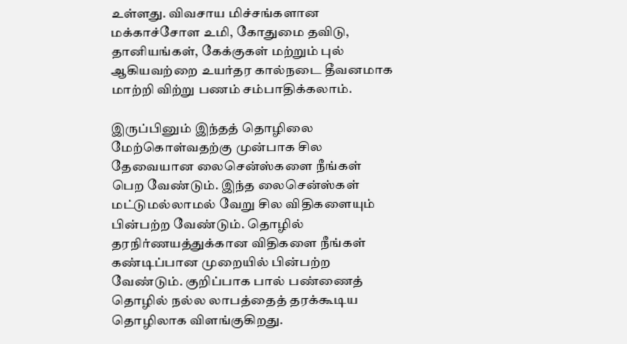உள்ளது. விவசாய மிச்சங்களான மக்காச்சோள உமி, கோதுமை தவிடு, தானியங்கள், கேக்குகள் மற்றும் புல் ஆகியவற்றை உயர்தர கால்நடை தீவனமாக மாற்றி விற்று பணம் சம்பாதிக்கலாம்.

இருப்பினும் இந்தத் தொழிலை மேற்கொள்வதற்கு முன்பாக சில தேவையான லைசென்ஸ்களை நீங்கள் பெற வேண்டும். இந்த லைசென்ஸ்கள் மட்டுமல்லாமல் வேறு சில விதிகளையும் பின்பற்ற வேண்டும். தொழில் தரநிர்ணயத்துக்கான விதிகளை நீங்கள் கண்டிப்பான முறையில் பின்பற்ற வேண்டும். குறிப்பாக பால் பண்ணைத் தொழில் நல்ல லாபத்தைத் தரக்கூடிய தொழிலாக விளங்குகிறது.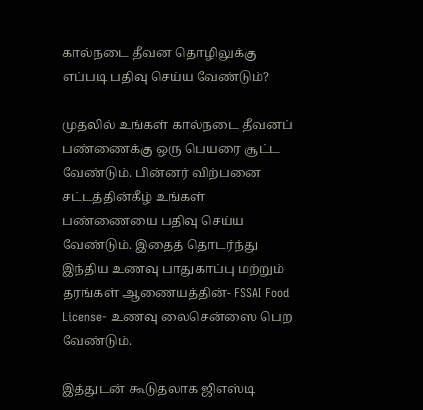கால்நடை தீவன தொழிலுக்கு எப்படி பதிவு செய்ய வேண்டும்?

முதலில் உங்கள் கால்நடை தீவனப் பண்ணைக்கு ஒரு பெயரை சூட்ட வேண்டும். பின்னர் விற்பனை சட்டத்தின்கீழ் உங்கள் பண்ணையை பதிவு செய்ய வேண்டும். இதைத் தொடர்ந்து இந்திய உணவு பாதுகாப்பு மற்றும் தரங்கள் ஆணையத்தின்- FSSAI Food License- உணவு லைசென்ஸை பெற வேண்டும்.

இத்துடன் கூடுதலாக ஜிஎஸ்டி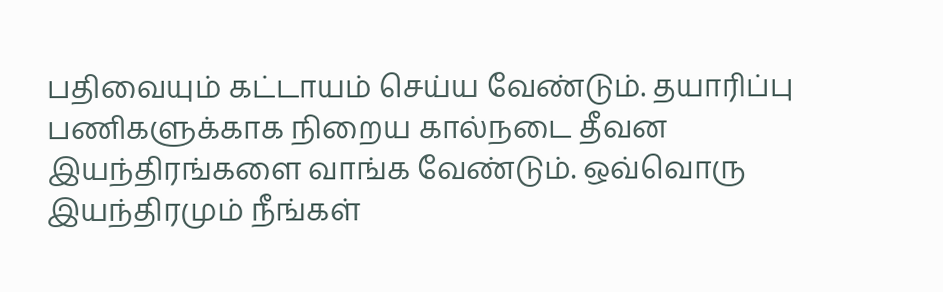பதிவையும் கட்டாயம் செய்ய வேண்டும். தயாரிப்பு பணிகளுக்காக நிறைய கால்நடை தீவன இயந்திரங்களை வாங்க வேண்டும். ஒவ்வொரு இயந்திரமும் நீங்கள்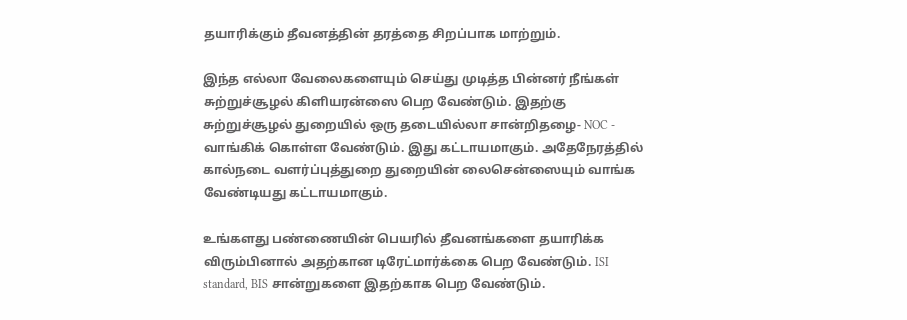தயாரிக்கும் தீவனத்தின் தரத்தை சிறப்பாக மாற்றும்.

இந்த எல்லா வேலைகளையும் செய்து முடித்த பின்னர் நீங்கள் சுற்றுச்சூழல் கிளியரன்ஸை பெற வேண்டும். இதற்கு சுற்றுச்சூழல் துறையில் ஒரு தடையில்லா சான்றிதழை- NOC - வாங்கிக் கொள்ள வேண்டும். இது கட்டாயமாகும். அதேநேரத்தில் கால்நடை வளர்ப்புத்துறை துறையின் லைசென்ஸையும் வாங்க வேண்டியது கட்டாயமாகும்.

உங்களது பண்ணையின் பெயரில் தீவனங்களை தயாரிக்க விரும்பினால் அதற்கான டிரேட்மார்க்கை பெற வேண்டும். ISI standard, BIS சான்றுகளை இதற்காக பெற வேண்டும்.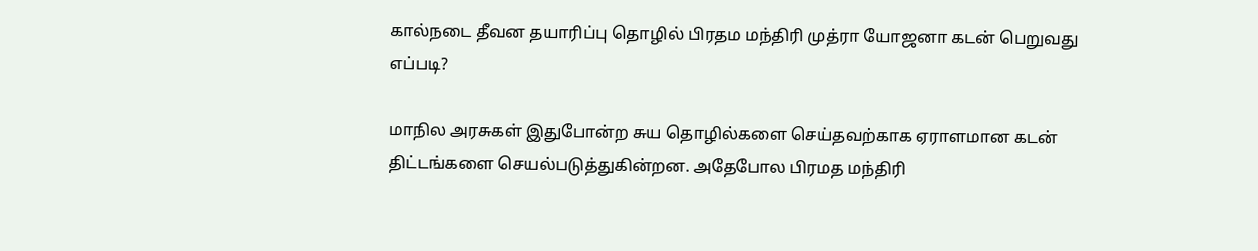கால்நடை தீவன தயாரிப்பு தொழில் பிரதம மந்திரி முத்ரா யோஜனா கடன் பெறுவது எப்படி?

மாநில அரசுகள் இதுபோன்ற சுய தொழில்களை செய்தவற்காக ஏராளமான கடன் திட்டங்களை செயல்படுத்துகின்றன. அதேபோல பிரமத மந்திரி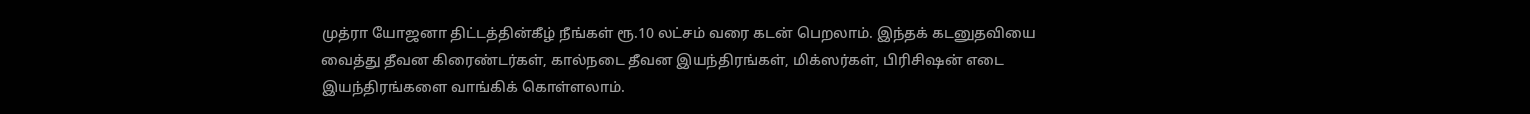முத்ரா யோஜனா திட்டத்தின்கீழ் நீங்கள் ரூ.10 லட்சம் வரை கடன் பெறலாம். இந்தக் கடனுதவியை வைத்து தீவன கிரைண்டர்கள், கால்நடை தீவன இயந்திரங்கள், மிக்ஸர்கள், பிரிசிஷன் எடை இயந்திரங்களை வாங்கிக் கொள்ளலாம்.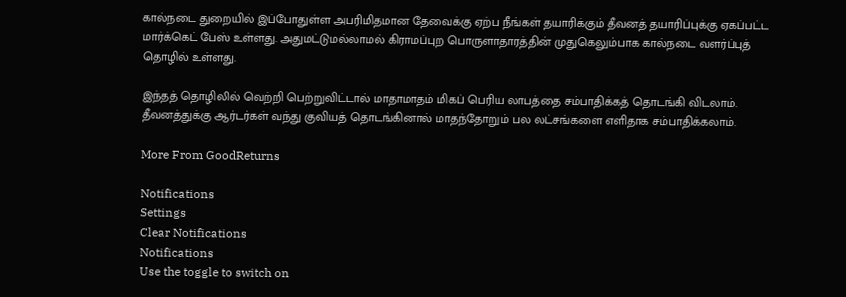கால்நடை துறையில் இப்போதுள்ள அபரிமிதமான தேவைக்கு ஏற்ப நீங்கள் தயாரிக்கும் தீவனத் தயாரிப்புக்கு ஏகப்பட்ட மார்க்கெட் பேஸ் உள்ளது. அதுமட்டுமல்லாமல் கிராமப்புற பொருளாதாரத்தின் முதுகெலும்பாக கால்நடை வளர்ப்புத் தொழில் உள்ளது.

இந்தத் தொழிலில் வெற்றி பெற்றுவிட்டால் மாதாமாதம் மிகப் பெரிய லாபத்தை சம்பாதிக்கத் தொடங்கி விடலாம். தீவனத்துக்கு ஆர்டர்கள் வந்து குவியத் தொடங்கினால் மாதந்தோறும் பல லட்சங்களை எளிதாக சம்பாதிக்கலாம்.

More From GoodReturns

Notifications
Settings
Clear Notifications
Notifications
Use the toggle to switch on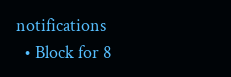notifications
  • Block for 8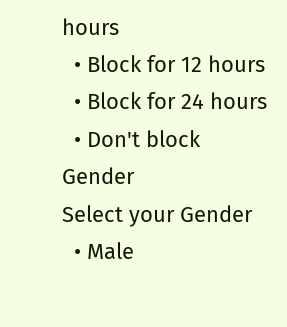hours
  • Block for 12 hours
  • Block for 24 hours
  • Don't block
Gender
Select your Gender
  • Male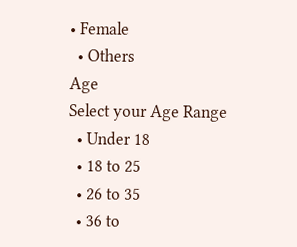• Female
  • Others
Age
Select your Age Range
  • Under 18
  • 18 to 25
  • 26 to 35
  • 36 to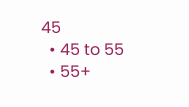45
  • 45 to 55
  • 55+